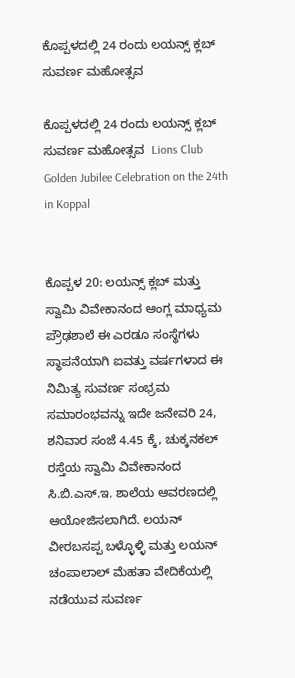ಕೊಪ್ಪಳದಲ್ಲಿ 24 ರಂದು ಲಯನ್ಸ್‌ ಕ್ಲಬ್ ಸುವರ್ಣ ಮಹೋತ್ಸವ

ಕೊಪ್ಪಳದಲ್ಲಿ 24 ರಂದು ಲಯನ್ಸ್‌ ಕ್ಲಬ್ ಸುವರ್ಣ ಮಹೋತ್ಸವ  Lions Club Golden Jubilee Celebration on the 24th in Koppal


ಕೊಪ್ಪಳ 20: ಲಯನ್ಸ್‌ ಕ್ಲಬ್ ಮತ್ತು ಸ್ವಾಮಿ ವಿವೇಕಾನಂದ ಆಂಗ್ಲ ಮಾಧ್ಯಮ ಪ್ರೌಢಶಾಲೆ ಈ ಎರಡೂ ಸಂಸ್ಥೆಗಳು ಸ್ಥಾಪನೆಯಾಗಿ ಐವತ್ತು ವರ್ಷಗಳಾದ ಈ ನಿಮಿತ್ಯ ಸುವರ್ಣ ಸಂಭ್ರಮ ಸಮಾರಂಭವನ್ನು ಇದೇ ಜನೇವರಿ 24, ಶನಿವಾರ ಸಂಜೆ 4.45 ಕ್ಕೆ, ಚುಕ್ಕನಕಲ್ ರಸ್ತೆಯ ಸ್ವಾಮಿ ವಿವೇಕಾನಂದ ಸಿ.ಬಿ.ಎಸ್‌.ಇ. ಶಾಲೆಯ ಆವರಣದಲ್ಲಿ ಆಯೋಜಿಸಲಾಗಿದೆ. ಲಯನ್ ವೀರಬಸಪ್ಪ ಬಳ್ಳೊಳ್ಳಿ ಮತ್ತು ಲಯನ್ ಚಂಪಾಲಾಲ್ ಮೆಹತಾ ವೇದಿಕೆಯಲ್ಲಿ ನಡೆಯುವ ಸುವರ್ಣ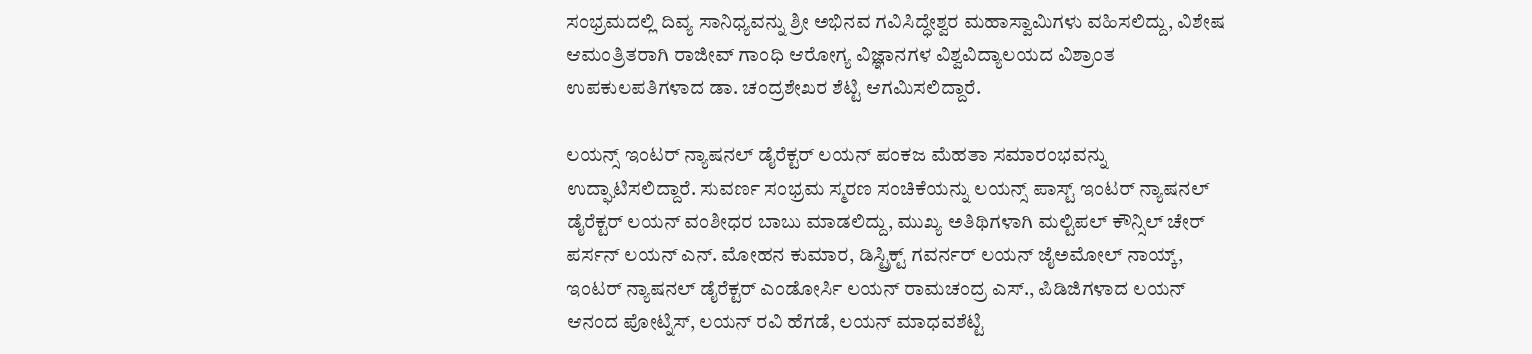ಸಂಭ್ರಮದಲ್ಲಿ ದಿವ್ಯ ಸಾನಿಧ್ಯವನ್ನು ಶ್ರೀ ಅಭಿನವ ಗವಿಸಿದ್ಧೇಶ್ವರ ಮಹಾಸ್ವಾಮಿಗಳು ವಹಿಸಲಿದ್ದು, ವಿಶೇಷ ಆಮಂತ್ರಿತರಾಗಿ ರಾಜೀವ್ ಗಾಂಧಿ ಆರೋಗ್ಯ ವಿಜ್ಞಾನಗಳ ವಿಶ್ವವಿದ್ಯಾಲಯದ ವಿಶ್ರಾಂತ ಉಪಕುಲಪತಿಗಳಾದ ಡಾ. ಚಂದ್ರಶೇಖರ ಶೆಟ್ಟಿ ಆಗಮಿಸಲಿದ್ದಾರೆ.

ಲಯನ್ಸ್‌ ಇಂಟರ್ ನ್ಯಾಷನಲ್ ಡೈರೆಕ್ಟರ್ ಲಯನ್ ಪಂಕಜ ಮೆಹತಾ ಸಮಾರಂಭವನ್ನು ಉದ್ಘಾಟಿಸಲಿದ್ದಾರೆ. ಸುವರ್ಣ ಸಂಭ್ರಮ ಸ್ಮರಣ ಸಂಚಿಕೆಯನ್ನು ಲಯನ್ಸ್‌ ಪಾಸ್ಟ್‌ ಇಂಟರ್ ನ್ಯಾಷನಲ್ ಡೈರೆಕ್ಟರ್ ಲಯನ್ ವಂಶೀಧರ ಬಾಬು ಮಾಡಲಿದ್ದು, ಮುಖ್ಯ ಅತಿಥಿಗಳಾಗಿ ಮಲ್ಟಿಪಲ್ ಕೌನ್ಸಿಲ್ ಚೇರ್ ಪರ್ಸನ್ ಲಯನ್ ಎನ್‌. ಮೋಹನ ಕುಮಾರ, ಡಿಸ್ಟ್ರಿಕ್ಟ್‌ ಗವರ್ನರ್ ಲಯನ್ ಜೈಅಮೋಲ್ ನಾಯ್ಕ್‌, ಇಂಟರ್ ನ್ಯಾಷನಲ್ ಡೈರೆಕ್ಟರ್ ಎಂಡೋರ್ಸಿ ಲಯನ್ ರಾಮಚಂದ್ರ ಎಸ್‌., ಪಿಡಿಜಿಗಳಾದ ಲಯನ್ ಆನಂದ ಪೋಟ್ನಿಸ್, ಲಯನ್ ರವಿ ಹೆಗಡೆ, ಲಯನ್ ಮಾಧವಶೆಟ್ಟಿ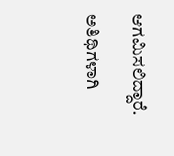ಆಗಮಿಸಲಿದ್ದಾರೆ.

ಅತಿಥಿಗಳಾಗಿ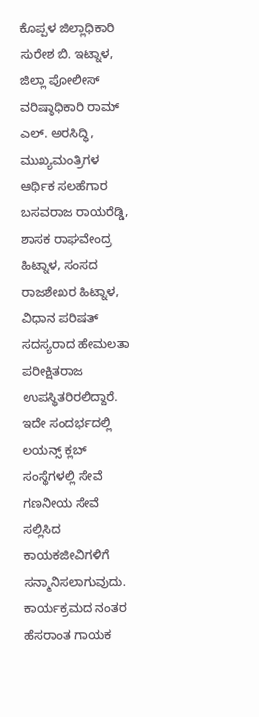ಕೊಪ್ಪಳ ಜಿಲ್ಲಾಧಿಕಾರಿ ಸುರೇಶ ಬಿ. ಇಟ್ನಾಳ, ಜಿಲ್ಲಾ ಪೋಲೀಸ್ ವರಿಷ್ಠಾಧಿಕಾರಿ ರಾಮ್ ಎಲ್‌. ಅರಸಿದ್ಧಿ, ಮುಖ್ಯಮಂತ್ರಿಗಳ ಆರ್ಥಿಕ ಸಲಹೆಗಾರ ಬಸವರಾಜ ರಾಯರೆಡ್ಡಿ, ಶಾಸಕ ರಾಘವೇಂದ್ರ ಹಿಟ್ನಾಳ, ಸಂಸದ ರಾಜಶೇಖರ ಹಿಟ್ನಾಳ, ವಿಧಾನ ಪರಿಷತ್ ಸದಸ್ಯರಾದ ಹೇಮಲತಾ ಪರೀಕ್ಷಿತರಾಜ ಉಪಸ್ಥಿತರಿರಲಿದ್ದಾರೆ. ಇದೇ ಸಂದರ್ಭದಲ್ಲಿ ಲಯನ್ಸ್‌ ಕ್ಲಬ್ ಸಂಸ್ಥೆಗಳಲ್ಲಿ ಸೇವೆ ಗಣನೀಯ ಸೇವೆ ಸಲ್ಲಿಸಿದ ಕಾಯಕಜೀವಿಗಳಿಗೆ ಸನ್ಮಾನಿಸಲಾಗುವುದು. ಕಾರ್ಯಕ್ರಮದ ನಂತರ ಹೆಸರಾಂತ ಗಾಯಕ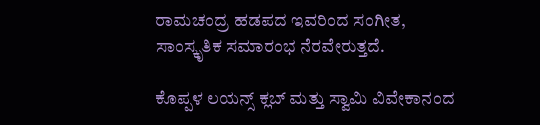ರಾಮಚಂದ್ರ ಹಡಪದ ಇವರಿಂದ ಸಂಗೀತ, ಸಾಂಸ್ಕೃತಿಕ ಸಮಾರಂಭ ನೆರವೇರುತ್ತದೆ.

ಕೊಪ್ಪಳ ಲಯನ್ಸ್‌ ಕ್ಲಬ್ ಮತ್ತು ಸ್ವಾಮಿ ವಿವೇಕಾನಂದ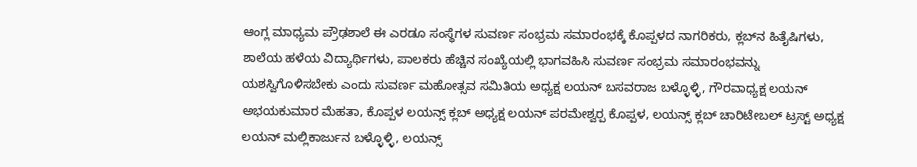ಆಂಗ್ಲ ಮಾಧ್ಯಮ ಪ್ರೌಢಶಾಲೆ ಈ ಎರಡೂ ಸಂಸ್ಥೆಗಳ ಸುವರ್ಣ ಸಂಭ್ರಮ ಸಮಾರಂಭಕ್ಕೆ ಕೊಪ್ಪಳದ ನಾಗರಿಕರು, ಕ್ಲಬ್‌ನ ಹಿತೈಷಿಗಳು, ಶಾಲೆಯ ಹಳೆಯ ವಿದ್ಯಾರ್ಥಿಗಳು, ಪಾಲಕರು ಹೆಚ್ಚಿನ ಸಂಖ್ಯೆಯಲ್ಲಿ ಭಾಗವಹಿಸಿ ಸುವರ್ಣ ಸಂಭ್ರಮ ಸಮಾರಂಭವನ್ನು ಯಶಸ್ವಿಗೊಳಿಸಬೇಕು ಎಂದು ಸುವರ್ಣ ಮಹೋತ್ಸವ ಸಮಿತಿಯ ಅಧ್ಯಕ್ಷ ಲಯನ್ ಬಸವರಾಜ ಬಳ್ಳೊಳ್ಳಿ, ಗೌರವಾಧ್ಯಕ್ಷ ಲಯನ್ ಅಭಯಕುಮಾರ ಮೆಹತಾ, ಕೊಪ್ಪಳ ಲಯನ್ಸ್‌ ಕ್ಲಬ್ ಅಧ್ಯಕ್ಷ ಲಯನ್ ಪರಮೇಶ್ವರ‍್ಪ ಕೊಪ್ಪಳ, ಲಯನ್ಸ್‌ ಕ್ಲಬ್ ಚಾರಿಟೇಬಲ್ ಟ್ರಸ್ಟ್‌ ಅಧ್ಯಕ್ಷ ಲಯನ್ ಮಲ್ಲಿಕಾರ್ಜುನ ಬಳ್ಳೊಳ್ಳಿ, ಲಯನ್ಸ್‌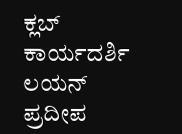ಕ್ಲಬ್ ಕಾರ್ಯದರ್ಶಿ ಲಯನ್ ಪ್ರದೀಪ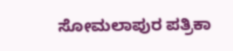ಸೋಮಲಾಪುರ ಪತ್ರಿಕಾ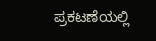ಪ್ರಕಟಣೆಯಲ್ಲಿ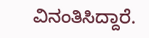ವಿನಂತಿಸಿದ್ದಾರೆ.